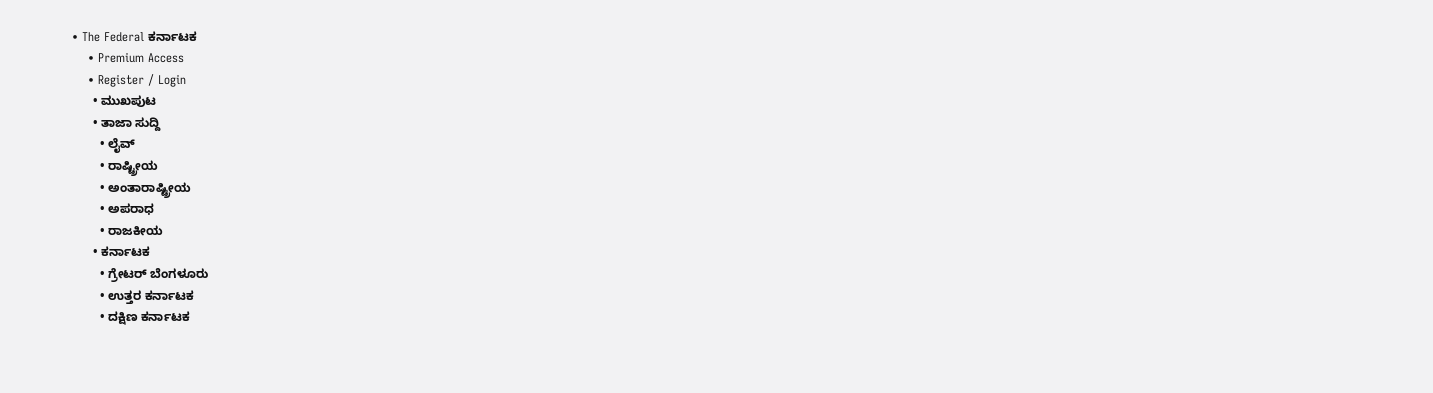• The Federal ಕರ್ನಾಟಕ
    • Premium Access
    • Register / Login
      • ಮುಖಪುಟ
      • ತಾಜಾ ಸುದ್ದಿ
        • ಲೈವ್‌
        • ರಾಷ್ಟ್ರೀಯ
        • ಅಂತಾರಾಷ್ಟ್ರೀಯ
        • ಅಪರಾಧ
        • ರಾಜಕೀಯ
      • ಕರ್ನಾಟಕ
        • ಗ್ರೇಟರ್ ಬೆಂಗಳೂರು
        • ಉತ್ತರ ಕರ್ನಾಟಕ
        • ದಕ್ಷಿಣ ಕರ್ನಾಟಕ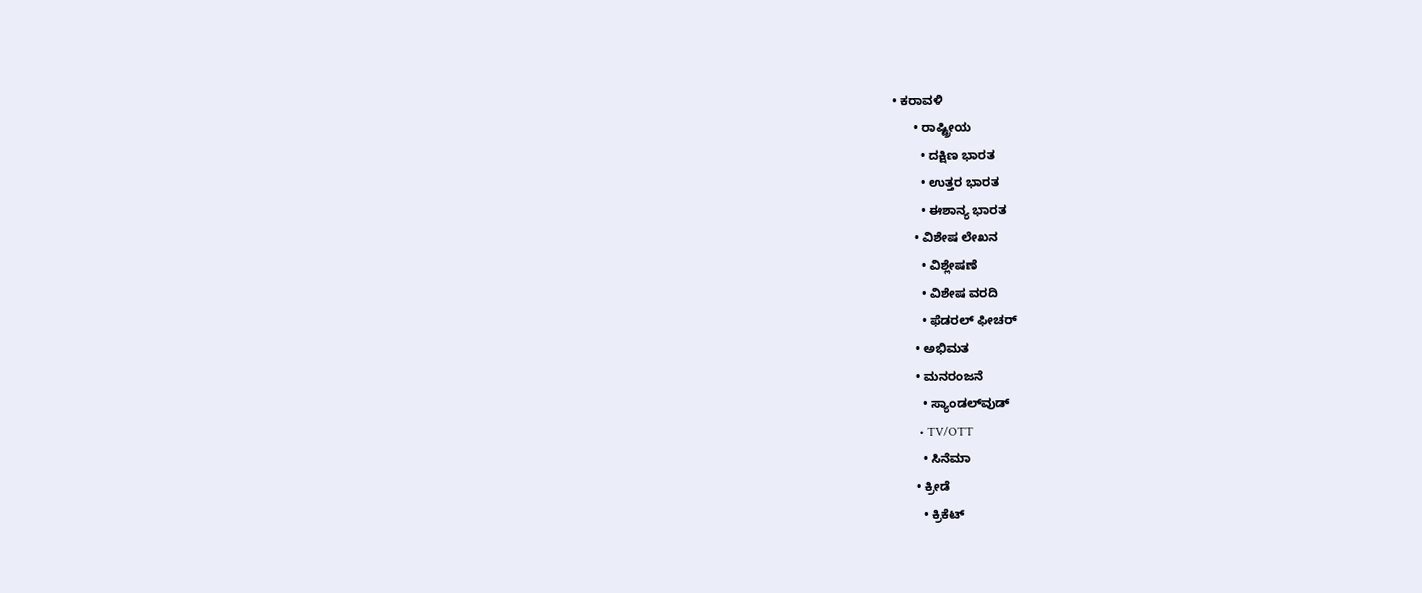• ಕರಾವಳಿ
      • ರಾಷ್ಟ್ರೀಯ
        • ದಕ್ಷಿಣ ಭಾರತ
        • ಉತ್ತರ ಭಾರತ
        • ಈಶಾನ್ಯ ಭಾರತ
      • ವಿಶೇಷ ಲೇಖನ
        • ವಿಶ್ಲೇಷಣೆ
        • ವಿಶೇಷ ವರದಿ
        • ಫೆಡರಲ್ ಫೀಚರ್
      • ಅಭಿಮತ
      • ಮನರಂಜನೆ
        • ಸ್ಯಾಂಡಲ್‌ವುಡ್
        • TV/OTT
        • ಸಿನೆಮಾ
      • ಕ್ರೀಡೆ
        • ಕ್ರಿಕೆಟ್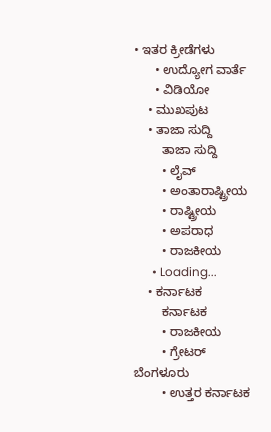• ಇತರ ಕ್ರೀಡೆಗಳು
      • ಉದ್ಯೋಗ ವಾರ್ತೆ
      • ವಿಡಿಯೋ
    • ಮುಖಪುಟ
    • ತಾಜಾ ಸುದ್ದಿ
        ತಾಜಾ ಸುದ್ದಿ
        • ಲೈವ್‌
        • ಅಂತಾರಾಷ್ಟ್ರೀಯ
        • ರಾಷ್ಟ್ರೀಯ
        • ಅಪರಾಧ
        • ರಾಜಕೀಯ
      • Loading...
    • ಕರ್ನಾಟಕ
        ಕರ್ನಾಟಕ
        • ರಾಜಕೀಯ
        • ಗ್ರೇಟರ್ ಬೆಂಗಳೂರು
        • ಉತ್ತರ ಕರ್ನಾಟಕ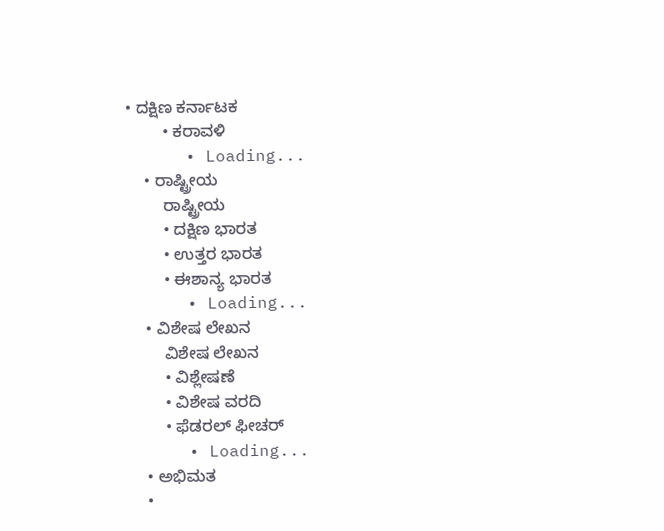• ದಕ್ಷಿಣ ಕರ್ನಾಟಕ
        • ಕರಾವಳಿ
      • Loading...
    • ರಾಷ್ಟ್ರೀಯ
        ರಾಷ್ಟ್ರೀಯ
        • ದಕ್ಷಿಣ ಭಾರತ
        • ಉತ್ತರ ಭಾರತ
        • ಈಶಾನ್ಯ ಭಾರತ
      • Loading...
    • ವಿಶೇಷ ಲೇಖನ
        ವಿಶೇಷ ಲೇಖನ
        • ವಿಶ್ಲೇಷಣೆ
        • ವಿಶೇಷ ವರದಿ
        • ಫೆಡರಲ್ ಫೀಚರ್
      • Loading...
    • ಅಭಿಮತ
    •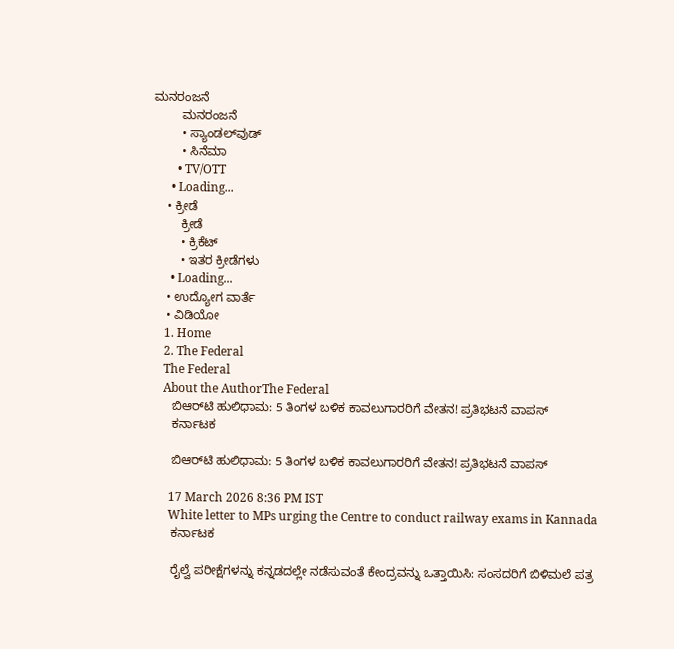ಮನರಂಜನೆ
        ಮನರಂಜನೆ
        • ಸ್ಯಾಂಡಲ್‌ವುಡ್
        • ಸಿನೆಮಾ
        • TV/OTT
      • Loading...
    • ಕ್ರೀಡೆ
        ಕ್ರೀಡೆ
        • ಕ್ರಿಕೆಟ್
        • ಇತರ ಕ್ರೀಡೆಗಳು
      • Loading...
    • ಉದ್ಯೋಗ ವಾರ್ತೆ
    • ವಿಡಿಯೋ
    1. Home
    2. The Federal
    The Federal
    About the AuthorThe Federal
      ಬಿಆರ್‌ಟಿ ಹುಲಿಧಾಮ: 5 ತಿಂಗಳ ಬಳಿಕ ಕಾವಲುಗಾರರಿಗೆ ವೇತನ! ಪ್ರತಿಭಟನೆ ವಾಪಸ್
      ಕರ್ನಾಟಕ

      ಬಿಆರ್‌ಟಿ ಹುಲಿಧಾಮ: 5 ತಿಂಗಳ ಬಳಿಕ ಕಾವಲುಗಾರರಿಗೆ ವೇತನ! ಪ್ರತಿಭಟನೆ ವಾಪಸ್

      17 March 2026 8:36 PM IST
      White letter to MPs urging the Centre to conduct railway exams in Kannada
      ಕರ್ನಾಟಕ

      ರೈಲ್ವೆ ಪರೀಕ್ಷೆಗಳನ್ನು ಕನ್ನಡದಲ್ಲೇ ನಡೆಸುವಂತೆ ಕೇಂದ್ರವನ್ನು ಒತ್ತಾಯಿಸಿ: ಸಂಸದರಿಗೆ ಬಿಳಿಮಲೆ ಪತ್ರ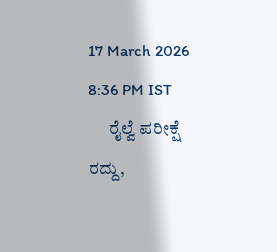17 March 2026 8:36 PM IST
      ರೈಲ್ವೆ ಪರೀಕ್ಷೆ ರದ್ದು,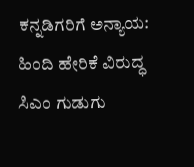ಕನ್ನಡಿಗರಿಗೆ ಅನ್ಯಾಯ: ಹಿಂದಿ ಹೇರಿಕೆ ವಿರುದ್ಧ ಸಿಎಂ ಗುಡುಗು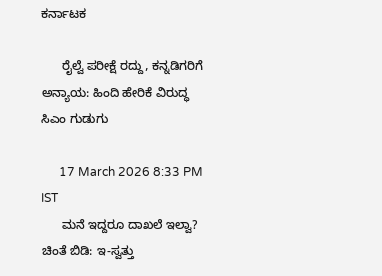ಕರ್ನಾಟಕ

      ರೈಲ್ವೆ ಪರೀಕ್ಷೆ ರದ್ದು, ಕನ್ನಡಿಗರಿಗೆ ಅನ್ಯಾಯ: ಹಿಂದಿ ಹೇರಿಕೆ ವಿರುದ್ಧ ಸಿಎಂ ಗುಡುಗು

      17 March 2026 8:33 PM IST
      ಮನೆ ಇದ್ದರೂ ದಾಖಲೆ ಇಲ್ವಾ? ಚಿಂತೆ ಬಿಡಿ: ಇ-ಸ್ವತ್ತು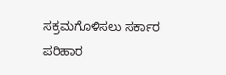ಸಕ್ರಮಗೊಳಿಸಲು ಸರ್ಕಾರ ಪರಿಹಾರ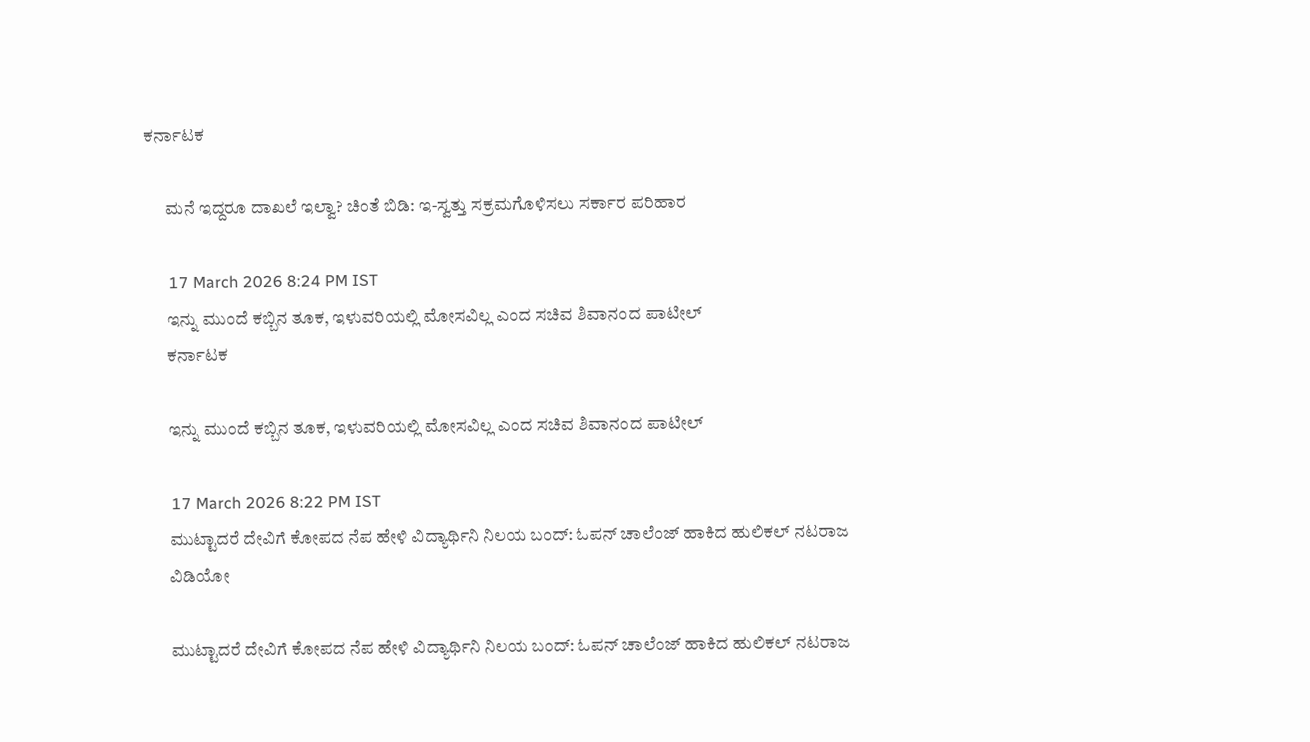ಕರ್ನಾಟಕ

      ಮನೆ ಇದ್ದರೂ ದಾಖಲೆ ಇಲ್ವಾ? ಚಿಂತೆ ಬಿಡಿ: ಇ-ಸ್ವತ್ತು ಸಕ್ರಮಗೊಳಿಸಲು ಸರ್ಕಾರ ಪರಿಹಾರ

      17 March 2026 8:24 PM IST
      ಇನ್ನು ಮುಂದೆ ಕಬ್ಬಿನ ತೂಕ, ಇಳುವರಿಯಲ್ಲಿ ಮೋಸವಿಲ್ಲ ಎಂದ ಸಚಿವ ಶಿವಾನಂದ ಪಾಟೀಲ್‌
      ಕರ್ನಾಟಕ

      ಇನ್ನು ಮುಂದೆ ಕಬ್ಬಿನ ತೂಕ, ಇಳುವರಿಯಲ್ಲಿ ಮೋಸವಿಲ್ಲ ಎಂದ ಸಚಿವ ಶಿವಾನಂದ ಪಾಟೀಲ್‌

      17 March 2026 8:22 PM IST
      ಮುಟ್ಟಾದರೆ ದೇವಿಗೆ ಕೋಪದ ನೆಪ ಹೇಳಿ ವಿದ್ಯಾರ್ಥಿನಿ ನಿಲಯ ಬಂದ್: ಓಪನ್ ಚಾಲೆಂಜ್ ಹಾಕಿದ ಹುಲಿಕಲ್ ನಟರಾಜ
      ವಿಡಿಯೋ

      ಮುಟ್ಟಾದರೆ ದೇವಿಗೆ ಕೋಪದ ನೆಪ ಹೇಳಿ ವಿದ್ಯಾರ್ಥಿನಿ ನಿಲಯ ಬಂದ್: ಓಪನ್ ಚಾಲೆಂಜ್ ಹಾಕಿದ ಹುಲಿಕಲ್ ನಟರಾಜ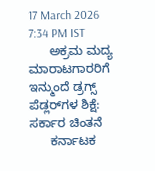17 March 2026 7:34 PM IST
      ಅಕ್ರಮ ಮದ್ಯ ಮಾರಾಟಗಾರರಿಗೆ ಇನ್ಮುಂದೆ ಡ್ರಗ್ಸ್ ಪೆಡ್ಲರ್‌ಗಳ ಶಿಕ್ಷೆ: ಸರ್ಕಾರ ಚಿಂತನೆ
      ಕರ್ನಾಟಕ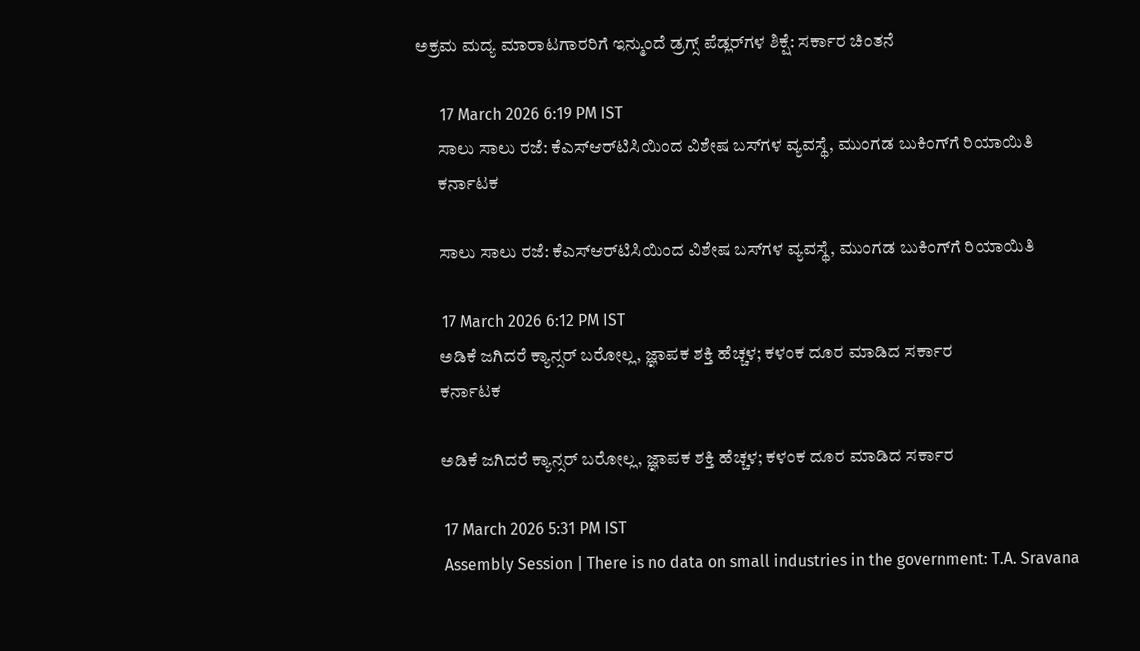ಅಕ್ರಮ ಮದ್ಯ ಮಾರಾಟಗಾರರಿಗೆ ಇನ್ಮುಂದೆ ಡ್ರಗ್ಸ್ ಪೆಡ್ಲರ್‌ಗಳ ಶಿಕ್ಷೆ: ಸರ್ಕಾರ ಚಿಂತನೆ

      17 March 2026 6:19 PM IST
      ಸಾಲು ಸಾಲು ರಜೆ: ಕೆಎಸ್‌ಆರ್‌ಟಿಸಿಯಿಂದ ವಿಶೇಷ ಬಸ್‌ಗಳ ವ್ಯವಸ್ಥೆ, ಮುಂಗಡ ಬುಕಿಂಗ್‌ಗೆ ರಿಯಾಯಿತಿ
      ಕರ್ನಾಟಕ

      ಸಾಲು ಸಾಲು ರಜೆ: ಕೆಎಸ್‌ಆರ್‌ಟಿಸಿಯಿಂದ ವಿಶೇಷ ಬಸ್‌ಗಳ ವ್ಯವಸ್ಥೆ, ಮುಂಗಡ ಬುಕಿಂಗ್‌ಗೆ ರಿಯಾಯಿತಿ

      17 March 2026 6:12 PM IST
      ಅಡಿಕೆ ಜಗಿದರೆ ಕ್ಯಾನ್ಸರ್‌ ಬರೋಲ್ಲ, ಜ್ಞಾಪಕ ಶಕ್ತಿ ಹೆಚ್ಚಳ; ಕಳಂಕ ದೂರ ಮಾಡಿದ ಸರ್ಕಾರ
      ಕರ್ನಾಟಕ

      ಅಡಿಕೆ ಜಗಿದರೆ ಕ್ಯಾನ್ಸರ್‌ ಬರೋಲ್ಲ, ಜ್ಞಾಪಕ ಶಕ್ತಿ ಹೆಚ್ಚಳ; ಕಳಂಕ ದೂರ ಮಾಡಿದ ಸರ್ಕಾರ

      17 March 2026 5:31 PM IST
      Assembly Session | There is no data on small industries in the government: T.A. Sravana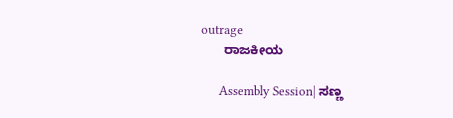outrage
      ರಾಜಕೀಯ

      Assembly Session| ಸಣ್ಣ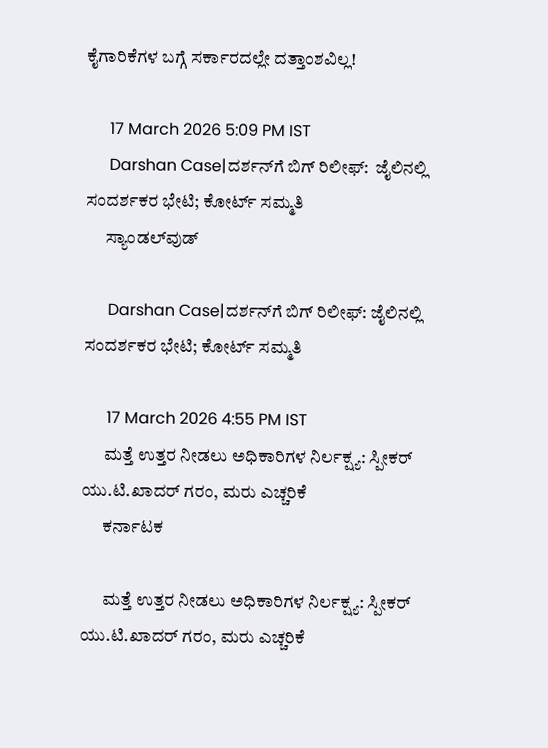ಕೈಗಾರಿಕೆಗಳ ಬಗ್ಗೆ ಸರ್ಕಾರದಲ್ಲೇ ದತ್ತಾಂಶವಿಲ್ಲ!

      17 March 2026 5:09 PM IST
      Darshan Case|ದರ್ಶನ್‌ಗೆ ಬಿಗ್ ರಿಲೀಫ್:  ಜೈಲಿನಲ್ಲಿ ಸಂದರ್ಶಕರ ಭೇಟಿ; ಕೋರ್ಟ್ ಸಮ್ಮತಿ
      ಸ್ಯಾಂಡಲ್‌ವುಡ್

      Darshan Case|ದರ್ಶನ್‌ಗೆ ಬಿಗ್ ರಿಲೀಫ್: ಜೈಲಿನಲ್ಲಿ ಸಂದರ್ಶಕರ ಭೇಟಿ; ಕೋರ್ಟ್ ಸಮ್ಮತಿ

      17 March 2026 4:55 PM IST
      ಮತ್ತೆ ಉತ್ತರ ನೀಡಲು ಅಧಿಕಾರಿಗಳ ನಿರ್ಲಕ್ಷ್ಯ: ಸ್ಪೀಕರ್ ಯು.ಟಿ.ಖಾದರ್‌ ಗರಂ, ಮರು ಎಚ್ಚರಿಕೆ
      ಕರ್ನಾಟಕ

      ಮತ್ತೆ ಉತ್ತರ ನೀಡಲು ಅಧಿಕಾರಿಗಳ ನಿರ್ಲಕ್ಷ್ಯ: ಸ್ಪೀಕರ್ ಯು.ಟಿ.ಖಾದರ್‌ ಗರಂ, ಮರು ಎಚ್ಚರಿಕೆ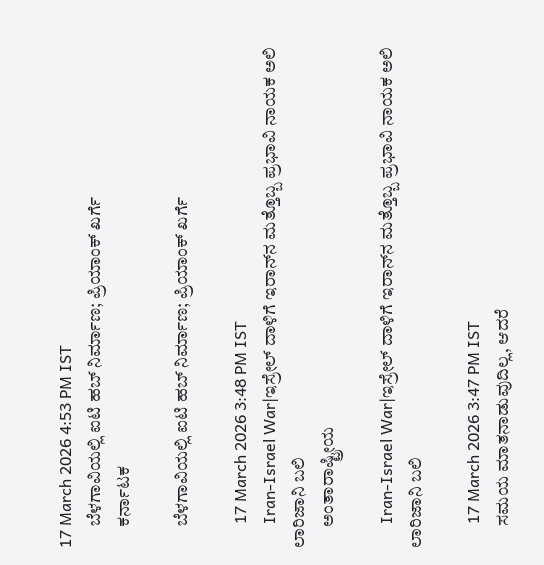17 March 2026 4:53 PM IST
      ಬೆಳಗಾವಿಯಲ್ಲಿ ಐಟಿ ಹಬ್‌ ನಿರ್ಮಾಣ; ಪ್ರಿಯಾಂಕ್‌ ಖರ್ಗೆ
      ಕರ್ನಾಟಕ

      ಬೆಳಗಾವಿಯಲ್ಲಿ ಐಟಿ ಹಬ್‌ ನಿರ್ಮಾಣ; ಪ್ರಿಯಾಂಕ್‌ ಖರ್ಗೆ

      17 March 2026 3:48 PM IST
      Iran-Israel War|ಇಸ್ರೇಲ್ ದಾಳಿಗೆ ಇರಾನ್‌ನ ಮತ್ತೊಬ್ಬ ಪ್ರಭಾವಿ ನಾಯಕ ಅಲಿ ಲಾರಿಜಾನಿ ಬಲಿ
      ಅಂತಾರಾಷ್ಟ್ರೀಯ

      Iran-Israel War|ಇಸ್ರೇಲ್ ದಾಳಿಗೆ ಇರಾನ್‌ನ ಮತ್ತೊಬ್ಬ ಪ್ರಭಾವಿ ನಾಯಕ ಅಲಿ ಲಾರಿಜಾನಿ ಬಲಿ

      17 March 2026 3:47 PM IST
      ಸಮಯ ಮಾತನಾಡುವುದಿಲ್ಲ, ಆದರೆ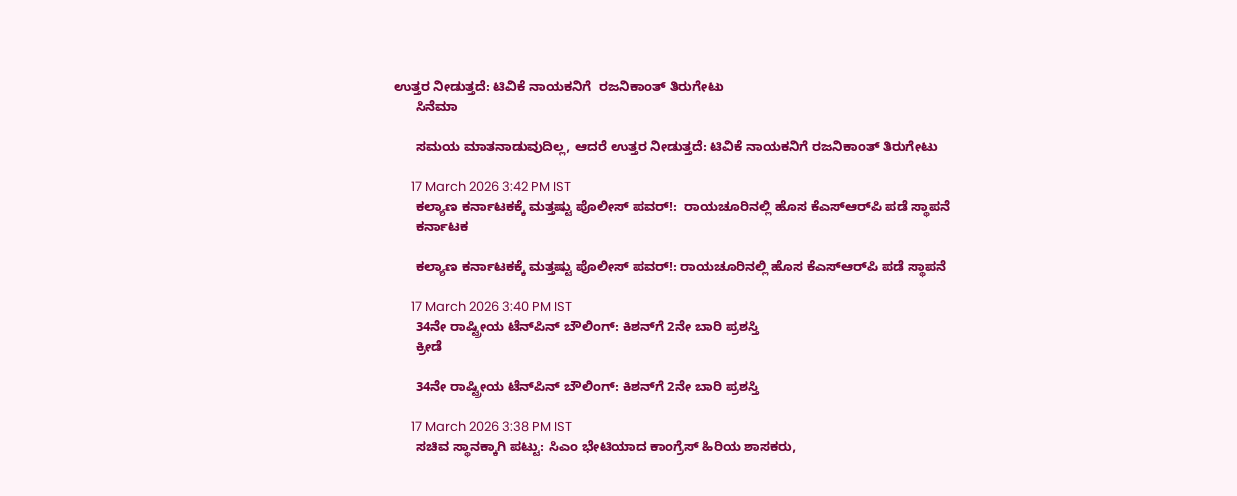ಉತ್ತರ ನೀಡುತ್ತದೆ: ಟಿವಿಕೆ ನಾಯಕನಿಗೆ  ರಜನಿಕಾಂತ್ ತಿರುಗೇಟು
      ಸಿನೆಮಾ

      ಸಮಯ ಮಾತನಾಡುವುದಿಲ್ಲ, ಆದರೆ ಉತ್ತರ ನೀಡುತ್ತದೆ: ಟಿವಿಕೆ ನಾಯಕನಿಗೆ ರಜನಿಕಾಂತ್ ತಿರುಗೇಟು

      17 March 2026 3:42 PM IST
      ಕಲ್ಯಾಣ ಕರ್ನಾಟಕಕ್ಕೆ ಮತ್ತಷ್ಟು ಪೊಲೀಸ್ ಪವರ್!:  ರಾಯಚೂರಿನಲ್ಲಿ ಹೊಸ ಕೆಎಸ್‌ಆರ್‌ಪಿ ಪಡೆ ಸ್ಥಾಪನೆ
      ಕರ್ನಾಟಕ

      ಕಲ್ಯಾಣ ಕರ್ನಾಟಕಕ್ಕೆ ಮತ್ತಷ್ಟು ಪೊಲೀಸ್ ಪವರ್!: ರಾಯಚೂರಿನಲ್ಲಿ ಹೊಸ ಕೆಎಸ್‌ಆರ್‌ಪಿ ಪಡೆ ಸ್ಥಾಪನೆ

      17 March 2026 3:40 PM IST
      34ನೇ ರಾಷ್ಟ್ರೀಯ ಟೆನ್‌ಪಿನ್ ಬೌಲಿಂಗ್: ಕಿಶನ್‌ಗೆ 2ನೇ ಬಾರಿ ಪ್ರಶಸ್ತಿ
      ಕ್ರೀಡೆ

      34ನೇ ರಾಷ್ಟ್ರೀಯ ಟೆನ್‌ಪಿನ್ ಬೌಲಿಂಗ್: ಕಿಶನ್‌ಗೆ 2ನೇ ಬಾರಿ ಪ್ರಶಸ್ತಿ

      17 March 2026 3:38 PM IST
      ಸಚಿವ ಸ್ಥಾನಕ್ಕಾಗಿ ಪಟ್ಟು: ಸಿಎಂ ಭೇಟಿಯಾದ ಕಾಂಗ್ರೆಸ್ ಹಿರಿಯ ಶಾಸಕರು,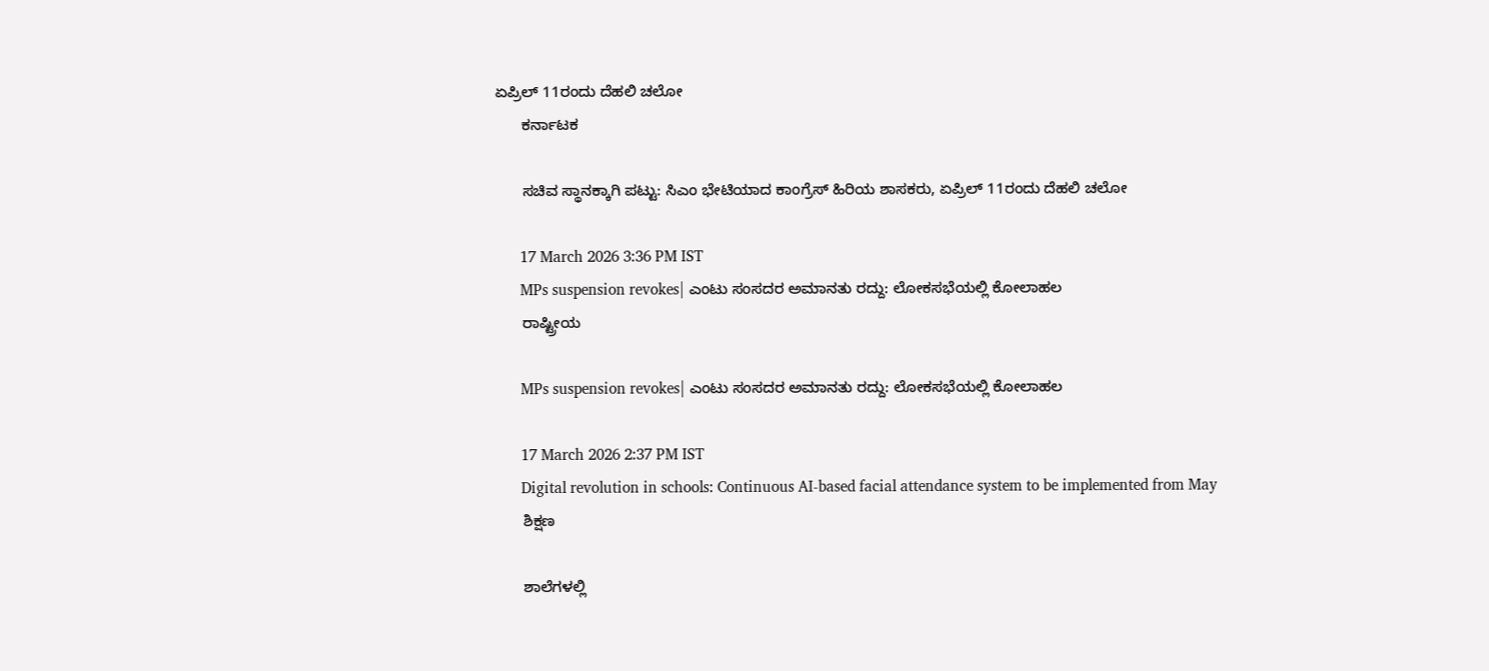ಏಪ್ರಿಲ್ 11ರಂದು ದೆಹಲಿ ಚಲೋ
      ಕರ್ನಾಟಕ

      ಸಚಿವ ಸ್ಥಾನಕ್ಕಾಗಿ ಪಟ್ಟು: ಸಿಎಂ ಭೇಟಿಯಾದ ಕಾಂಗ್ರೆಸ್ ಹಿರಿಯ ಶಾಸಕರು, ಏಪ್ರಿಲ್ 11ರಂದು ದೆಹಲಿ ಚಲೋ

      17 March 2026 3:36 PM IST
      MPs suspension revokes| ಎಂಟು ಸಂಸದರ ಅಮಾನತು ರದ್ದು: ಲೋಕಸಭೆಯಲ್ಲಿ ಕೋಲಾಹಲ
      ರಾಷ್ಟ್ರೀಯ

      MPs suspension revokes| ಎಂಟು ಸಂಸದರ ಅಮಾನತು ರದ್ದು: ಲೋಕಸಭೆಯಲ್ಲಿ ಕೋಲಾಹಲ

      17 March 2026 2:37 PM IST
      Digital revolution in schools: Continuous AI-based facial attendance system to be implemented from May
      ಶಿಕ್ಷಣ

      ಶಾಲೆಗಳಲ್ಲಿ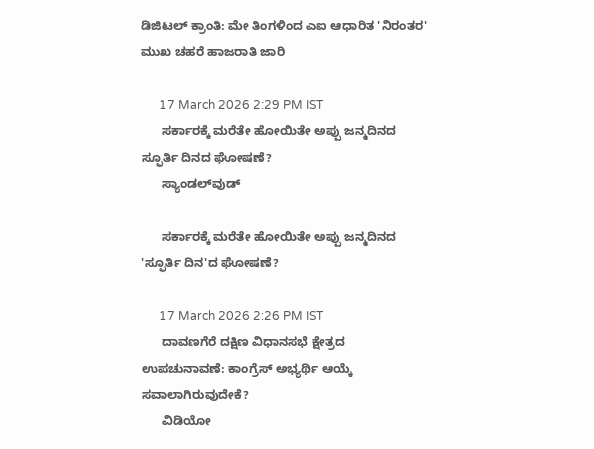ಡಿಜಿಟಲ್ ಕ್ರಾಂತಿ: ಮೇ ತಿಂಗಳಿಂದ ಎಐ ಆಧಾರಿತ 'ನಿರಂತರ' ಮುಖ ಚಹರೆ ಹಾಜರಾತಿ ಜಾರಿ

      17 March 2026 2:29 PM IST
      ಸರ್ಕಾರಕ್ಕೆ ಮರೆತೇ ಹೋಯಿತೇ ಅಪ್ಪು ಜನ್ಮದಿನದ ಸ್ಫೂರ್ತಿ ದಿನದ ಘೋಷಣೆ?
      ಸ್ಯಾಂಡಲ್‌ವುಡ್

      ಸರ್ಕಾರಕ್ಕೆ ಮರೆತೇ ಹೋಯಿತೇ ಅಪ್ಪು ಜನ್ಮದಿನದ 'ಸ್ಫೂರ್ತಿ ದಿನ'ದ ಘೋಷಣೆ?

      17 March 2026 2:26 PM IST
      ದಾವಣಗೆರೆ ದಕ್ಷಿಣ ವಿಧಾನಸಭೆ ಕ್ಷೇತ್ರದ ಉಪಚುನಾವಣೆ: ಕಾಂಗ್ರೆಸ್ ಅಭ್ಯರ್ಥಿ ಆಯ್ಕೆ ಸವಾಲಾಗಿರುವುದೇಕೆ?
      ವಿಡಿಯೋ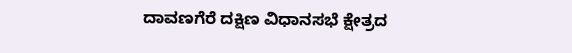ದಾವಣಗೆರೆ ದಕ್ಷಿಣ ವಿಧಾನಸಭೆ ಕ್ಷೇತ್ರದ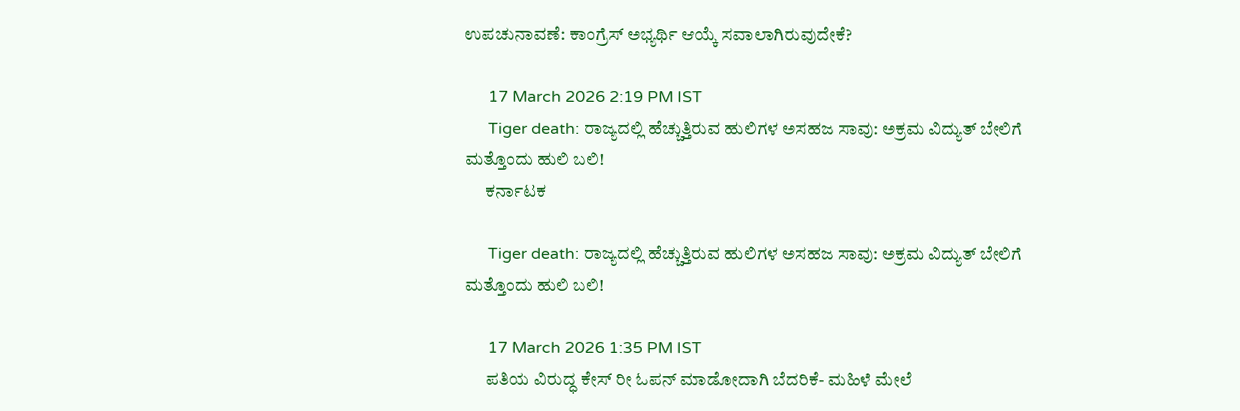ಉಪಚುನಾವಣೆ: ಕಾಂಗ್ರೆಸ್ ಅಭ್ಯರ್ಥಿ ಆಯ್ಕೆ ಸವಾಲಾಗಿರುವುದೇಕೆ?

      17 March 2026 2:19 PM IST
      Tiger death: ರಾಜ್ಯದಲ್ಲಿ ಹೆಚ್ಚುತ್ತಿರುವ ಹುಲಿಗಳ ಅಸಹಜ ಸಾವು: ಅಕ್ರಮ ವಿದ್ಯುತ್ ಬೇಲಿಗೆ ಮತ್ತೊಂದು ಹುಲಿ ಬಲಿ!
      ಕರ್ನಾಟಕ

      Tiger death: ರಾಜ್ಯದಲ್ಲಿ ಹೆಚ್ಚುತ್ತಿರುವ ಹುಲಿಗಳ ಅಸಹಜ ಸಾವು: ಅಕ್ರಮ ವಿದ್ಯುತ್ ಬೇಲಿಗೆ ಮತ್ತೊಂದು ಹುಲಿ ಬಲಿ!

      17 March 2026 1:35 PM IST
      ಪತಿಯ ವಿರುದ್ಧ ಕೇಸ್‌ ರೀ ಓಪನ್‌ ಮಾಡೋದಾಗಿ ಬೆದರಿಕೆ- ಮಹಿಳೆ ಮೇಲೆ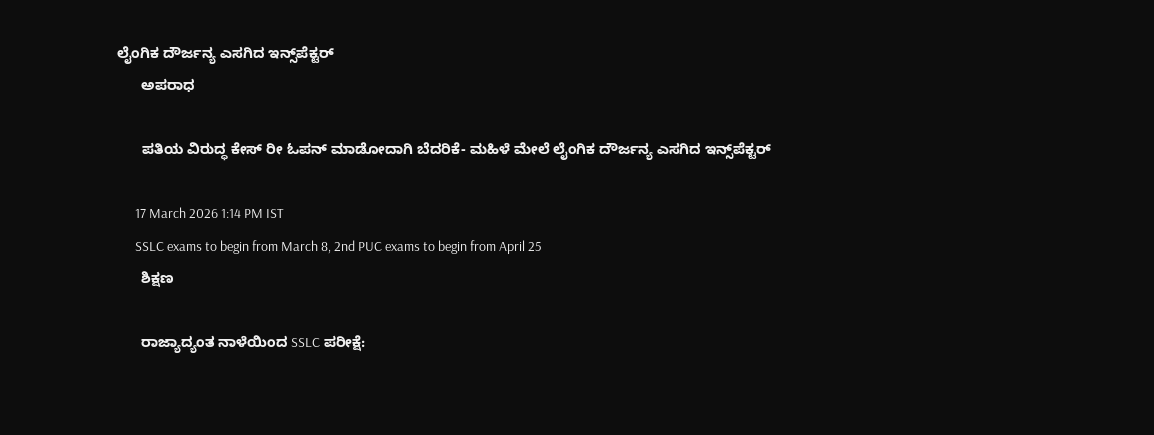ಲೈಂಗಿಕ ದೌರ್ಜನ್ಯ ಎಸಗಿದ ಇನ್ಸ್‌ಪೆಕ್ಟರ್
      ಅಪರಾಧ

      ಪತಿಯ ವಿರುದ್ಧ ಕೇಸ್‌ ರೀ ಓಪನ್‌ ಮಾಡೋದಾಗಿ ಬೆದರಿಕೆ- ಮಹಿಳೆ ಮೇಲೆ ಲೈಂಗಿಕ ದೌರ್ಜನ್ಯ ಎಸಗಿದ ಇನ್ಸ್‌ಪೆಕ್ಟರ್

      17 March 2026 1:14 PM IST
      SSLC exams to begin from March 8, 2nd PUC exams to begin from April 25
      ಶಿಕ್ಷಣ

      ರಾಜ್ಯಾದ್ಯಂತ ನಾಳೆಯಿಂದ SSLC ಪರೀಕ್ಷೆ: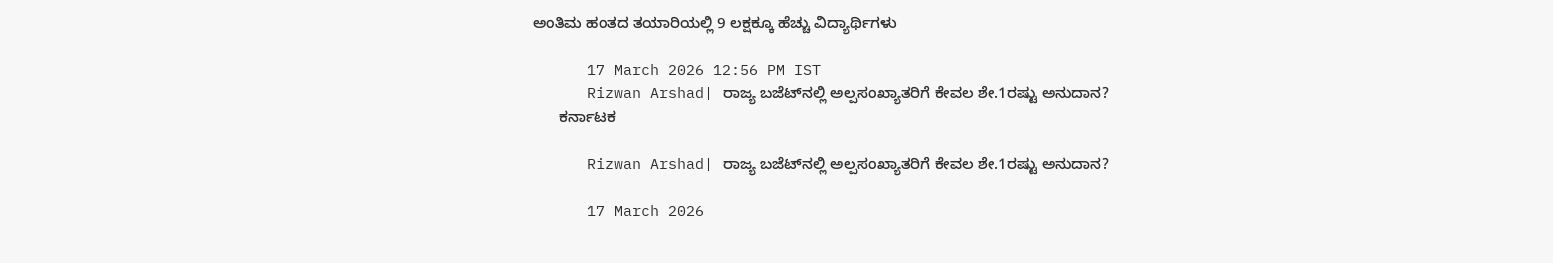ಅಂತಿಮ ಹಂತದ ತಯಾರಿಯಲ್ಲಿ 9 ಲಕ್ಷಕ್ಕೂ ಹೆಚ್ಚು ವಿದ್ಯಾರ್ಥಿಗಳು

      17 March 2026 12:56 PM IST
      Rizwan Arshad| ರಾಜ್ಯ ಬಜೆಟ್‌ನಲ್ಲಿ ಅಲ್ಪಸಂಖ್ಯಾತರಿಗೆ ಕೇವಲ ಶೇ.1ರಷ್ಟು ಅನುದಾನ?
      ಕರ್ನಾಟಕ

      Rizwan Arshad| ರಾಜ್ಯ ಬಜೆಟ್‌ನಲ್ಲಿ ಅಲ್ಪಸಂಖ್ಯಾತರಿಗೆ ಕೇವಲ ಶೇ.1ರಷ್ಟು ಅನುದಾನ?

      17 March 2026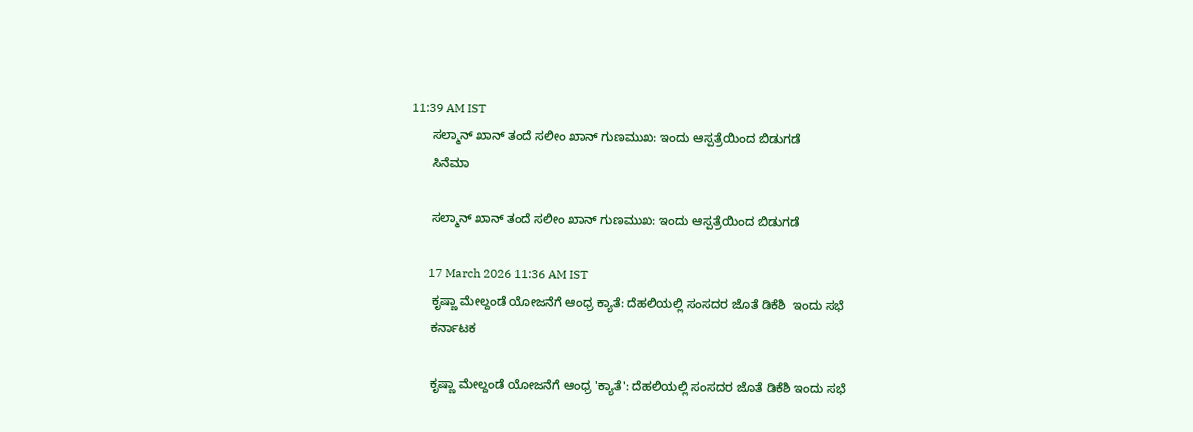11:39 AM IST
      ಸಲ್ಮಾನ್ ಖಾನ್ ತಂದೆ ಸಲೀಂ ಖಾನ್ ಗುಣಮುಖ: ಇಂದು ಆಸ್ಪತ್ರೆಯಿಂದ ಬಿಡುಗಡೆ
      ಸಿನೆಮಾ

      ಸಲ್ಮಾನ್ ಖಾನ್ ತಂದೆ ಸಲೀಂ ಖಾನ್ ಗುಣಮುಖ: ಇಂದು ಆಸ್ಪತ್ರೆಯಿಂದ ಬಿಡುಗಡೆ

      17 March 2026 11:36 AM IST
      ಕೃಷ್ಣಾ ಮೇಲ್ದಂಡೆ ಯೋಜನೆಗೆ ಆಂಧ್ರ ಕ್ಯಾತೆ: ದೆಹಲಿಯಲ್ಲಿ ಸಂಸದರ ಜೊತೆ ಡಿಕೆಶಿ  ಇಂದು ಸಭೆ
      ಕರ್ನಾಟಕ

      ಕೃಷ್ಣಾ ಮೇಲ್ದಂಡೆ ಯೋಜನೆಗೆ ಆಂಧ್ರ 'ಕ್ಯಾತೆ': ದೆಹಲಿಯಲ್ಲಿ ಸಂಸದರ ಜೊತೆ ಡಿಕೆಶಿ ಇಂದು ಸಭೆ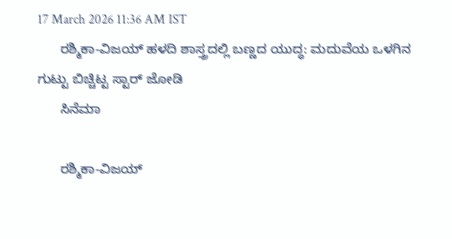17 March 2026 11:36 AM IST
      ರಶ್ಮಿಕಾ-ವಿಜಯ್ ಹಳದಿ ಶಾಸ್ತ್ರದಲ್ಲಿ ಬಣ್ಣದ ಯುದ್ಧ: ಮದುವೆಯ ಒಳಗಿನ ಗುಟ್ಟು ಬಿಚ್ಚಿಟ್ಟ ಸ್ಟಾರ್ ಜೋಡಿ
      ಸಿನೆಮಾ

      ರಶ್ಮಿಕಾ-ವಿಜಯ್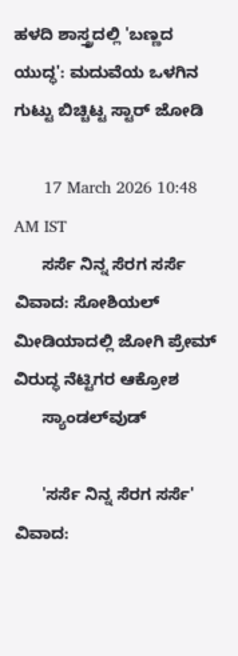ಹಳದಿ ಶಾಸ್ತ್ರದಲ್ಲಿ 'ಬಣ್ಣದ ಯುದ್ಧ': ಮದುವೆಯ ಒಳಗಿನ ಗುಟ್ಟು ಬಿಚ್ಚಿಟ್ಟ ಸ್ಟಾರ್ ಜೋಡಿ

      17 March 2026 10:48 AM IST
      ಸರ್ಸೆ ನಿನ್ನ ಸೆರಗ ಸರ್ಸೆ ವಿವಾದ: ಸೋಶಿಯಲ್ ಮೀಡಿಯಾದಲ್ಲಿ ಜೋಗಿ ಪ್ರೇಮ್ ವಿರುದ್ಧ ನೆಟ್ಟಿಗರ ಆಕ್ರೋಶ
      ಸ್ಯಾಂಡಲ್‌ವುಡ್

      'ಸರ್ಸೆ ನಿನ್ನ ಸೆರಗ ಸರ್ಸೆ' ವಿವಾದ: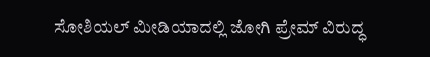ಸೋಶಿಯಲ್ ಮೀಡಿಯಾದಲ್ಲಿ ಜೋಗಿ ಪ್ರೇಮ್ ವಿರುದ್ಧ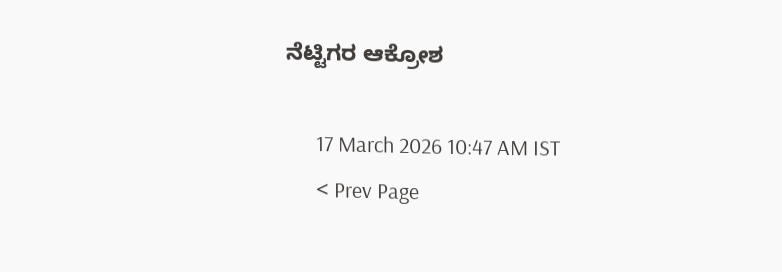ನೆಟ್ಟಿಗರ ಆಕ್ರೋಶ

      17 March 2026 10:47 AM IST
      < Prev Page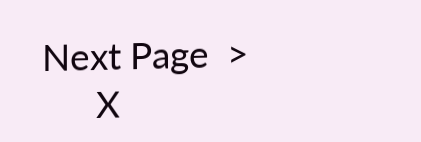Next Page  >
      X